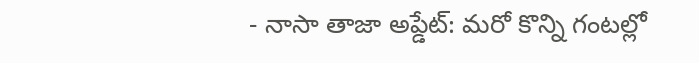- నాసా తాజా అప్డేట్: మరో కొన్ని గంటల్లో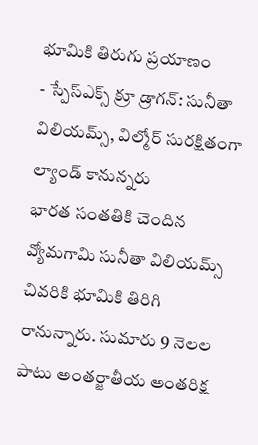భూమికి తిరుగు ప్రయాణం
- స్పేస్ఎక్స్ క్రూ డ్రాగన్: సునీతా విలియమ్స్, విల్మోర్ సురక్షితంగా ల్యాండ్ కానున్నరు
భారత సంతతికి చెందిన వ్యోమగామి సునీతా విలియమ్స్ చివరికి భూమికి తిరిగి రానున్నారు. సుమారు 9 నెలల పాటు అంతర్జాతీయ అంతరిక్ష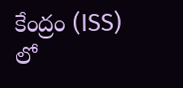కేంద్రం (ISS) లో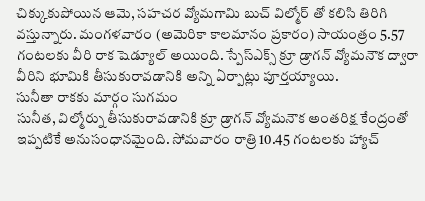చిక్కుకుపోయిన ఆమె, సహచర వ్యోమగామి బుచ్ విల్మోర్ తో కలిసి తిరిగి వస్తున్నారు. మంగళవారం (అమెరికా కాలమానం ప్రకారం) సాయంత్రం 5.57 గంటలకు వీరి రాక షెడ్యూల్ అయింది. స్పేస్ఎక్స్ క్రూ డ్రాగన్ వ్యోమనౌక ద్వారా వీరిని భూమికి తీసుకురావడానికి అన్ని ఏర్పాట్లు పూర్తయ్యాయి.
సునీతా రాకకు మార్గం సుగమం
సునీత, విల్మోర్ను తీసుకురావడానికి క్రూ డ్రాగన్ వ్యోమనౌక అంతరిక్ష కేంద్రంతో ఇప్పటికే అనుసంధానమైంది. సోమవారం రాత్రి 10.45 గంటలకు హ్యాచ్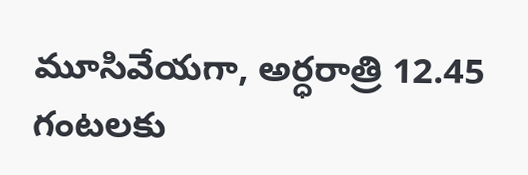మూసివేయగా, అర్ధరాత్రి 12.45 గంటలకు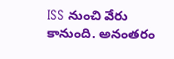ISS నుంచి వేరు కానుంది. అనంతరం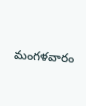మంగళవారం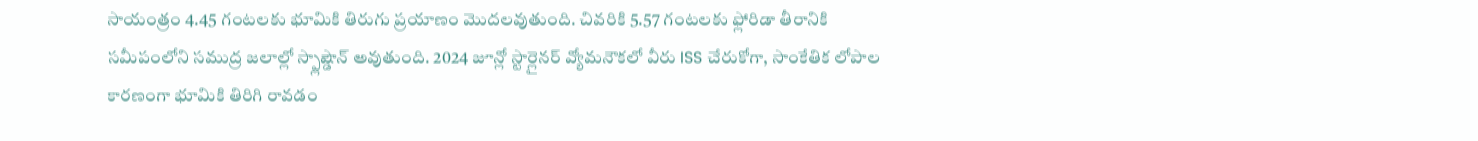సాయంత్రం 4.45 గంటలకు భూమికి తిరుగు ప్రయాణం మొదలవుతుంది. చివరికి 5.57 గంటలకు ఫ్లోరిడా తీరానికి సమీపంలోని సముద్ర జలాల్లో స్ప్లాష్డౌన్ అవుతుంది. 2024 జూన్లో స్టార్లైనర్ వ్యోమనౌకలో వీరు ISS చేరుకోగా, సాంకేతిక లోపాల కారణంగా భూమికి తిరిగి రావడం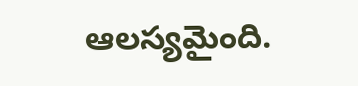ఆలస్యమైంది.